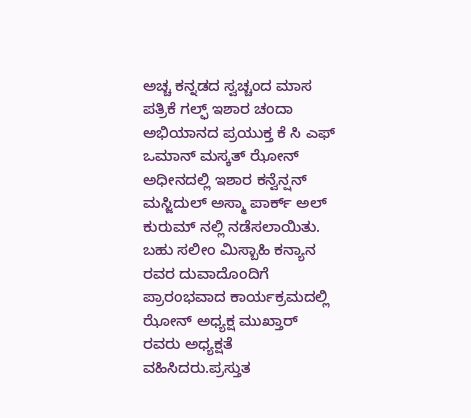ಅಚ್ಚ ಕನ್ನಡದ ಸ್ವಚ್ಚಂದ ಮಾಸ ಪತ್ರಿಕೆ ಗಲ್ಫ್ ಇಶಾರ ಚಂದಾ ಅಭಿಯಾನದ ಪ್ರಯುಕ್ತ ಕೆ ಸಿ ಎಫ್ ಒಮಾನ್ ಮಸ್ಕತ್ ಝೋನ್ ಅಧೀನದಲ್ಲಿ ಇಶಾರ ಕನ್ವೆನ್ಷನ್ ಮಸ್ಜಿದುಲ್ ಅಸ್ಮಾ ಪಾರ್ಕ್ ಅಲ್ ಕುರುಮ್ ನಲ್ಲಿ ನಡೆಸಲಾಯಿತು. ಬಹು ಸಲೀಂ ಮಿಸ್ಬಾಹಿ ಕನ್ಯಾನ ರವರ ದುವಾದೊಂದಿಗೆ ಪ್ರಾರಂಭವಾದ ಕಾರ್ಯಕ್ರಮದಲ್ಲಿ ಝೋನ್ ಅಧ್ಯಕ್ಷ ಮುಖ್ತಾರ್ ರವರು ಅಧ್ಯಕ್ಷತೆ ವಹಿಸಿದರು.ಪ್ರಸ್ತುತ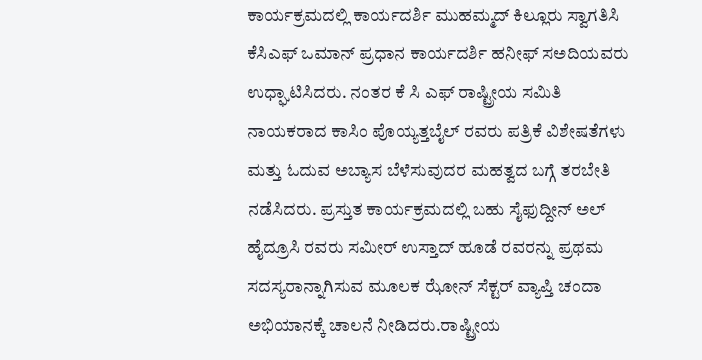ಕಾರ್ಯಕ್ರಮದಲ್ಲಿ ಕಾರ್ಯದರ್ಶಿ ಮುಹಮ್ಮದ್ ಕಿಲ್ಲೂರು ಸ್ವಾಗತಿಸಿ ಕೆಸಿಎಫ್ ಒಮಾನ್ ಪ್ರಧಾನ ಕಾರ್ಯದರ್ಶಿ ಹನೀಫ್ ಸಅದಿಯವರು ಉಧ್ಘಾಟಿಸಿದರು. ನಂತರ ಕೆ ಸಿ ಎಫ್ ರಾಷ್ಟ್ರೀಯ ಸಮಿತಿ ನಾಯಕರಾದ ಕಾಸಿಂ ಪೊಯ್ಯತ್ತಬೈಲ್ ರವರು ಪತ್ರಿಕೆ ವಿಶೇಷತೆಗಳು ಮತ್ತು ಓದುವ ಅಬ್ಯಾಸ ಬೆಳೆಸುವುದರ ಮಹತ್ವದ ಬಗ್ಗೆ ತರಬೇತಿ ನಡೆಸಿದರು. ಪ್ರಸ್ತುತ ಕಾರ್ಯಕ್ರಮದಲ್ಲಿ ಬಹು ಸೈಫುದ್ದೀನ್ ಅಲ್ ಹೈದ್ರೂಸಿ ರವರು ಸಮೀರ್ ಉಸ್ತಾದ್ ಹೂಡೆ ರವರನ್ನು ಪ್ರಥಮ ಸದಸ್ಯರಾನ್ನಾಗಿಸುವ ಮೂಲಕ ಝೋನ್ ಸೆಕ್ಟರ್ ವ್ಯಾಪ್ತಿ ಚಂದಾ ಅಭಿಯಾನಕ್ಕೆ ಚಾಲನೆ ನೀಡಿದರು.ರಾಷ್ಟ್ರೀಯ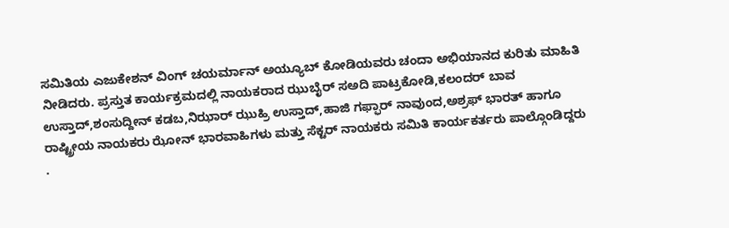ಸಮಿತಿಯ ಎಜುಕೇಶನ್ ವಿಂಗ್ ಚಯರ್ಮಾನ್ ಅಯ್ಯೂಬ್ ಕೋಡಿಯವರು ಚಂದಾ ಅಭಿಯಾನದ ಕುರಿತು ಮಾಹಿತಿ ನೀಡಿದರು. ಪ್ರಸ್ತುತ ಕಾರ್ಯಕ್ರಮದಲ್ಲಿ ನಾಯಕರಾದ ಝುಬೈರ್ ಸಅದಿ ಪಾಟ್ರಕೋಡಿ,ಕಲಂದರ್ ಬಾವ ಉಸ್ತಾದ್,ಶಂಸುದ್ದೀನ್ ಕಡಬ,ನಿಝಾರ್ ಝುಹ್ರಿ ಉಸ್ತಾದ್,ಹಾಜಿ ಗಫ್ಫಾರ್ ನಾವುಂದ,ಅಶ್ರಫ್ ಭಾರತ್ ಹಾಗೂ ರಾಷ್ಟ್ರೀಯ ನಾಯಕರು ಝೋನ್ ಭಾರವಾಹಿಗಳು ಮತ್ತು ಸೆಕ್ಟರ್ ನಾಯಕರು ಸಮಿತಿ ಕಾರ್ಯಕರ್ತರು ಪಾಲ್ಗೊಂಡಿದ್ದರು .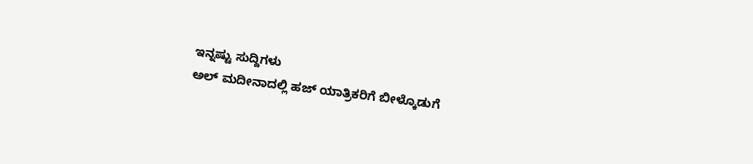ಇನ್ನಷ್ಟು ಸುದ್ದಿಗಳು
ಅಲ್ ಮದೀನಾದಲ್ಲಿ ಹಜ್ ಯಾತ್ರಿಕರಿಗೆ ಬೀಳ್ಕೊಡುಗೆ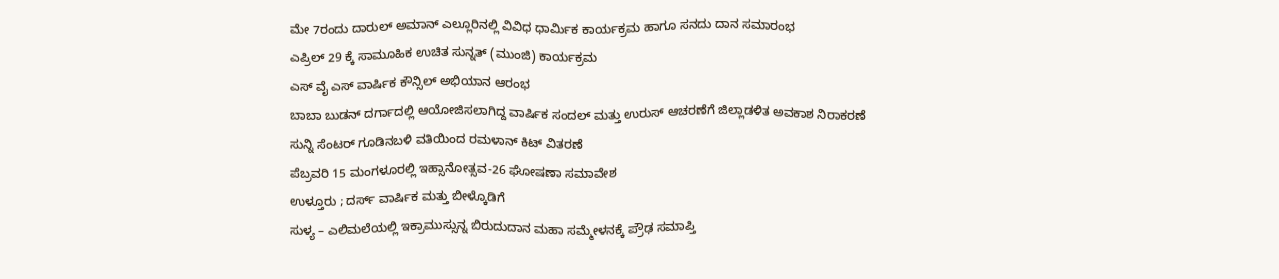ಮೇ 7ರಂದು ದಾರುಲ್ ಅಮಾನ್ ಎಲ್ಲೂರಿನಲ್ಲಿ ವಿವಿಧ ಧಾರ್ಮಿಕ ಕಾರ್ಯಕ್ರಮ ಹಾಗೂ ಸನದು ದಾನ ಸಮಾರಂಭ
ಎಪ್ರಿಲ್ 29 ಕ್ಕೆ ಸಾಮೂಹಿಕ ಉಚಿತ ಸುನ್ನತ್ (ಮುಂಜಿ) ಕಾರ್ಯಕ್ರಮ
ಎಸ್ ವೈ ಎಸ್ ವಾರ್ಷಿಕ ಕೌನ್ಸಿಲ್ ಅಭಿಯಾನ ಆರಂಭ
ಬಾಬಾ ಬುಡನ್ ದರ್ಗಾದಲ್ಲಿ ಆಯೋಜಿಸಲಾಗಿದ್ದ ವಾರ್ಷಿಕ ಸಂದಲ್ ಮತ್ತು ಉರುಸ್ ಆಚರಣೆಗೆ ಜಿಲ್ಲಾಡಳಿತ ಅವಕಾಶ ನಿರಾಕರಣೆ
ಸುನ್ನಿ ಸೆಂಟರ್ ಗೂಡಿನಬಳಿ ವತಿಯಿಂದ ರಮಳಾನ್ ಕಿಟ್ ವಿತರಣೆ
ಪೆಬ್ರವರಿ 15 ಮಂಗಳೂರಲ್ಲಿ ಇಹ್ಸಾನೋತ್ಸವ-26 ಘೋಷಣಾ ಸಮಾವೇಶ
ಉಳ್ತೂರು ; ದರ್ಸ್ ವಾರ್ಷಿಕ ಮತ್ತು ಬೀಳ್ಕೊಡಿಗೆ
ಸುಳ್ಯ – ಎಲಿಮಲೆಯಲ್ಲಿ ಇಕ್ರಾಮುಸ್ಸುನ್ನ ಬಿರುದುದಾನ ಮಹಾ ಸಮ್ಮೇಳನಕ್ಕೆ ಪ್ರೌಢ ಸಮಾಪ್ತಿ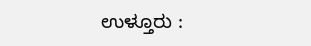ಉಳ್ತೂರು :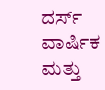ದರ್ಸ್ ವಾರ್ಷಿಕ ಮತ್ತು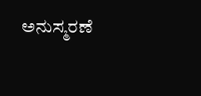ಅನುಸ್ಮರಣೆ